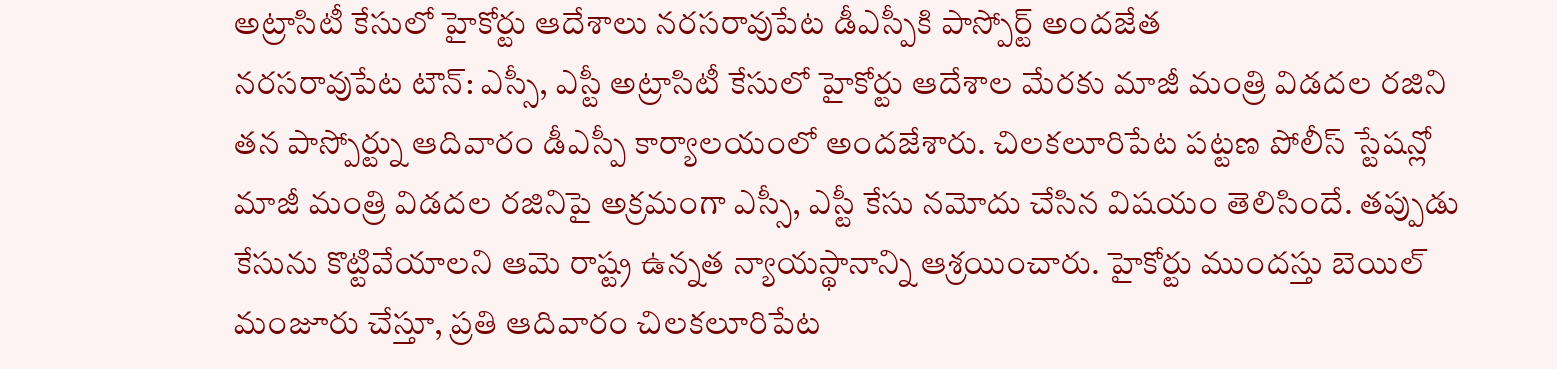అట్రాసిటీ కేసులో హైకోర్టు ఆదేశాలు నరసరావుపేట డీఎస్పీకి పాస్పోర్ట్ అందజేత
నరసరావుపేట టౌన్: ఎస్సీ, ఎస్టీ అట్రాసిటీ కేసులో హైకోర్టు ఆదేశాల మేరకు మాజీ మంత్రి విడదల రజిని తన పాస్పోర్ట్ను ఆదివారం డీఎస్పీ కార్యాలయంలో అందజేశారు. చిలకలూరిపేట పట్టణ పోలీస్ స్టేషన్లో మాజీ మంత్రి విడదల రజినిపై అక్రమంగా ఎస్సీ, ఎస్టీ కేసు నమోదు చేసిన విషయం తెలిసిందే. తప్పుడు కేసును కొట్టివేయాలని ఆమె రాష్ట్ర ఉన్నత న్యాయస్థానాన్ని ఆశ్రయించారు. హైకోర్టు ముందస్తు బెయిల్ మంజూరు చేస్తూ, ప్రతి ఆదివారం చిలకలూరిపేట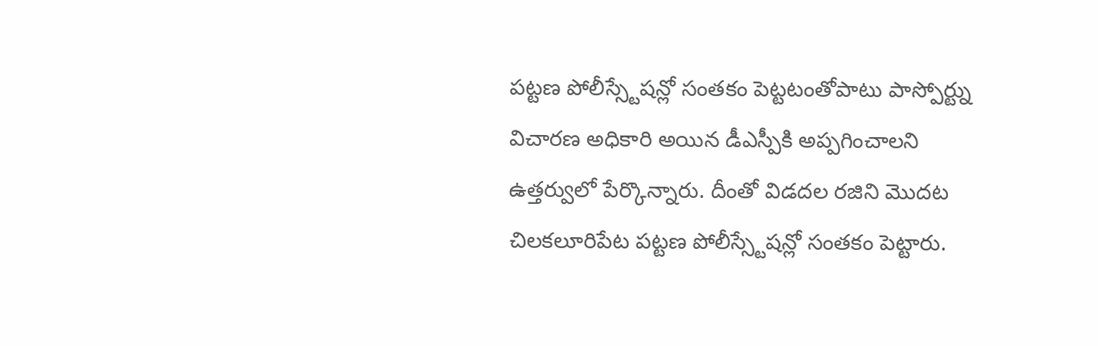పట్టణ పోలీస్స్టేషన్లో సంతకం పెట్టటంతోపాటు పాస్పోర్ట్ను విచారణ అధికారి అయిన డీఎస్పీకి అప్పగించాలని ఉత్తర్వులో పేర్కొన్నారు. దీంతో విడదల రజిని మొదట చిలకలూరిపేట పట్టణ పోలీస్స్టేషన్లో సంతకం పెట్టారు.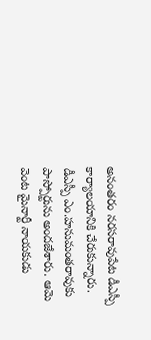అనంతరం నరసరావుపేట డీఎస్పీ కార్యాలయానికి చేరుకున్నారు. డీఎస్పీ ఎం.హనుమంతరావుకు పాస్పోర్టును అందజేశారు. ఆమె వెంట మైనార్టీ నాయకుడు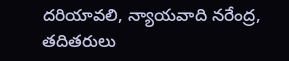దరియావలి, న్యాయవాది నరేంద్ర, తదితరులు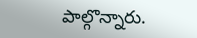పాల్గొన్నారు.